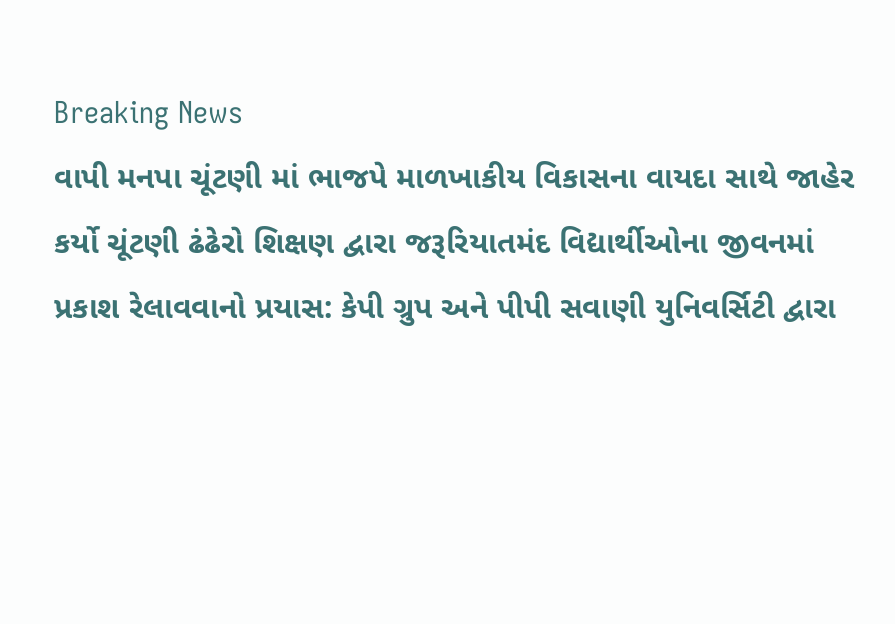Breaking News
વાપી મનપા ચૂંટણી માં ભાજપે માળખાકીય વિકાસના વાયદા સાથે જાહેર કર્યો ચૂંટણી ઢંઢેરો શિક્ષણ દ્વારા જરૂરિયાતમંદ વિદ્યાર્થીઓના જીવનમાં પ્રકાશ રેલાવવાનો પ્રયાસ: કેપી ગ્રુપ અને પીપી સવાણી યુનિવર્સિટી દ્વારા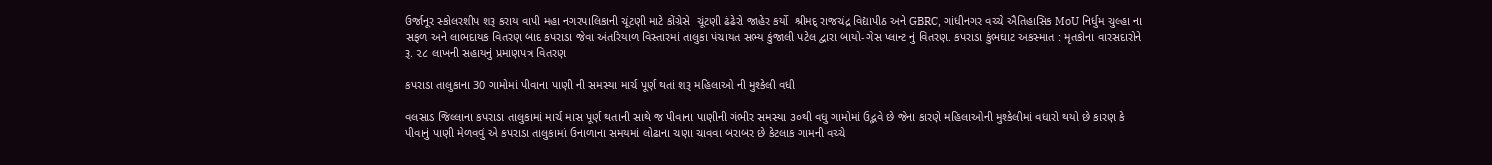ઉર્જાનૂર સ્કોલરશીપ શરૂ કરાય વાપી મહા નગરપાલિકાની ચૂંટણી માટે કોંગ્રેસે  ચૂંટણી ઢંઢેરો જાહેર કર્યો  શ્રીમદ્ રાજચંદ્ર વિદ્યાપીઠ અને GBRC, ગાંધીનગર વચ્ચે ઐતિહાસિક MoU નિર્ધુમ ચુલ્હા ના સફળ અને લાભદાયક વિતરણ બાદ કપરાડા જેવા અંતરિયાળ વિસ્તારમાં તાલુકા પંચાયત સભ્ય કુંજાલી પટેલ દ્વારા બાયો-ગેસ પ્લાન્ટ નું વિતરણ. કપરાડા કુંભઘાટ અકસ્માત : મૃતકોના વારસદારોને રૂ. ૨૮ લાખની સહાયનું પ્રમાણપત્ર વિતરણ

કપરાડા તાલુકાના 30 ગામોમાં પીવાના પાણી ની સમસ્યા માર્ચ પૂર્ણ થતાં શરૂ મહિલાઓ ની મુશ્કેલી વધી

વલસાડ જિલ્લાના કપરાડા તાલુકામાં માર્ચ માસ પૂર્ણ થતાની સાથે જ પીવાના પાણીની ગંભીર સમસ્યા ૩૦થી વધુ ગામોમાં ઉદ્ભવે છે જેના કારણે મહિલાઓની મુશ્કેલીમાં વધારો થયો છે કારણ કે પીવાનું પાણી મેળવવું એ કપરાડા તાલુકામાં ઉનાળાના સમયમાં લોઢાના ચણા ચાવવા બરાબર છે કેટલાક ગામની વચ્ચે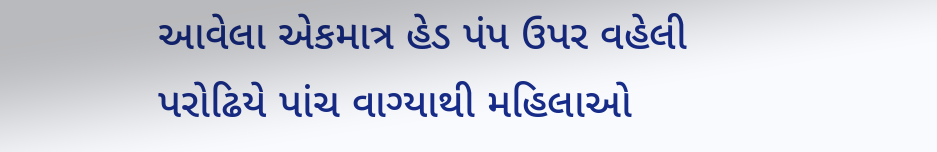આવેલા એકમાત્ર હેડ પંપ ઉપર વહેલી પરોઢિયે પાંચ વાગ્યાથી મહિલાઓ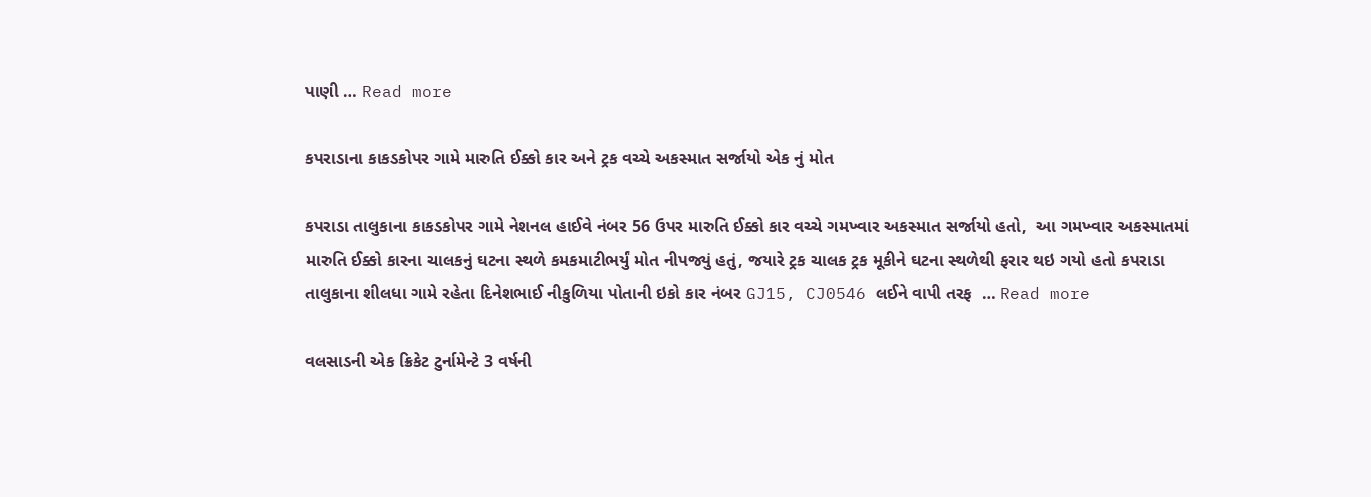પાણી … Read more

કપરાડાના કાકડકોપર ગામે મારુતિ ઈક્કો કાર અને ટ્રક વચ્ચે અકસ્માત સર્જાયો એક નું મોત

કપરાડા તાલુકાના કાકડકોપર ગામે નેશનલ હાઈવે નંબર 56 ઉપર મારુતિ ઈક્કો કાર વચ્ચે ગમખ્વાર અકસ્માત સર્જાયો હતો,  આ ગમખ્વાર અકસ્માતમાં મારુતિ ઈક્કો કારના ચાલકનું ઘટના સ્થળે કમકમાટીભર્યું મોત નીપજ્યું હતું, જયારે ટ્રક ચાલક ટ્રક મૂકીને ઘટના સ્થળેથી ફરાર થઇ ગયો હતો કપરાડા તાલુકાના શીલધા ગામે રહેતા દિનેશભાઈ નીકુળિયા પોતાની ઇકો કાર નંબર GJ15, CJ0546 લઈને વાપી તરફ  … Read more

વલસાડની એક ક્રિકેટ ટુર્નામેન્ટે 3 વર્ષની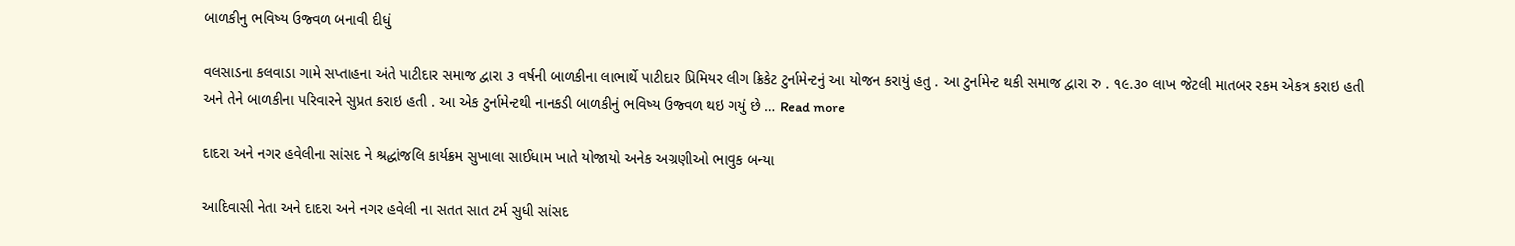બાળકીનુ ભવિષ્ય ઉજ્વળ બનાવી દીધું

વલસાડના કલવાડા ગામે સપ્તાહના અંતે પાટીદાર સમાજ દ્વારા ૩ વર્ષની બાળકીના લાભાર્થે પાટીદાર પ્રિમિયર લીગ ક્રિકેટ ટુર્નામેન્ટનું આ યોજન કરાયું હતુ . આ ટુર્નામેન્ટ થકી સમાજ દ્વારા રુ . ૧૯.૩૦ લાખ જેટલી માતબર રકમ એકત્ર કરાઇ હતી અને તેને બાળકીના પરિવારને સુપ્રત કરાઇ હતી . આ એક ટુર્નામેન્ટથી નાનકડી બાળકીનું ભવિષ્ય ઉજ્વળ થઇ ગયું છે … Read more

દાદરા અને નગર હવેલીના સાંસદ ને શ્રદ્ધાંજલિ કાર્યક્રમ સુખાલા સાઈધામ ખાતે યોજાયો અનેક અગ્રણીઓ ભાવુક બન્યા

આદિવાસી નેતા અને દાદરા અને નગર હવેલી ના સતત સાત ટર્મ સુધી સાંસદ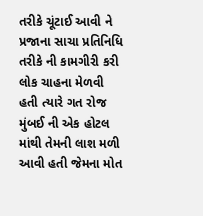તરીકે ચૂંટાઈ આવી ને પ્રજાના સાચા પ્રતિનિધિ તરીકે ની કામગીરી કરી લોક ચાહના મેળવી હતી ત્યારે ગત રોજ મુંબઈ ની એક હોટલ માંથી તેમની લાશ મળી આવી હતી જેમના મોત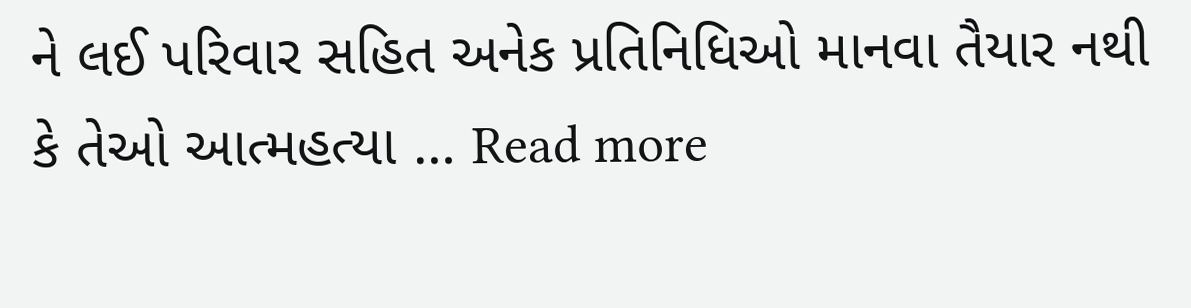ને લઈ પરિવાર સહિત અનેક પ્રતિનિધિઓ માનવા તૈયાર નથી કે તેઓ આત્મહત્યા … Read more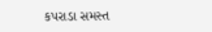કપરાડા સમસ્ત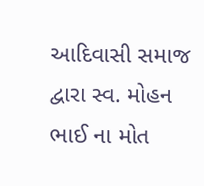આદિવાસી સમાજ દ્વારા સ્વ. મોહન ભાઈ ના મોત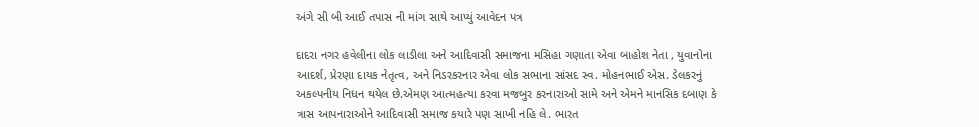અંગે સી બી આઈ તપાસ ની માંગ સાથે આપ્યું આવેદન પત્ર

દાદરા નગર હવેલીના લોક લાડીલા અને આદિવાસી સમાજના મસિહા ગણાતા એવા બાહોશ નેતા , યુવાનોના આદર્શ, પ્રેરણા દાયક નેતૃત્વ, અને નિડરકરનાર એવા લોક સભાના સાંસદ સ્વ. મોહનભાઈ એસ. ડેલકરનું અકલ્પનીય નિધન થયેલ છે.એમણ આત્મહત્યા કરવા મજબુર કરનારાઓ સામે અને એમને માનસિક દબાણ કે ત્રાસ આપનારાઓને આદિવાસી સમાજ કયારે પણ સાખી નહિ લે. ભારત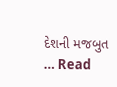દેશની મજબુત … Read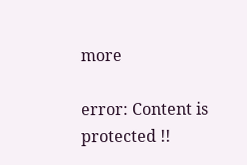more

error: Content is protected !!